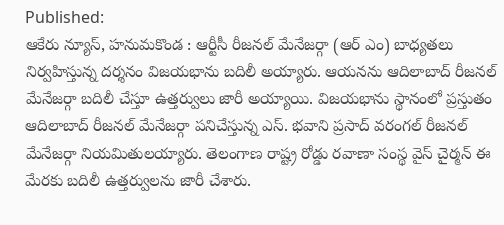Published:
ఆకేరు న్యూస్, హనుమకొండ : ఆర్టీసీ రీజనల్ మేనేజర్గా (ఆర్ ఎం) బాధ్యతలు నిర్వహిస్తున్న దర్శనం విజయభాను బదిలీ అయ్యారు. ఆయనను ఆదిలాబాద్ రీజనల్ మేనేజర్గా బదిలీ చేస్తూ ఉత్తర్వులు జారీ అయ్యాయి. విజయభాను స్థానంలో ప్రస్తుతం ఆదిలాబాద్ రీజనల్ మేనేజర్గా పనిచేస్తున్న ఎస్. భవాని ప్రసాద్ వరంగల్ రీజనల్ మేనేజర్గా నియమితులయ్యారు. తెలంగాణ రాష్ట్ర రోడ్డు రవాణా సంస్థ వైస్ చైర్మన్ ఈ మేరకు బదిలీ ఉత్తర్వులను జారీ చేశారు.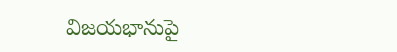విజయభానుపై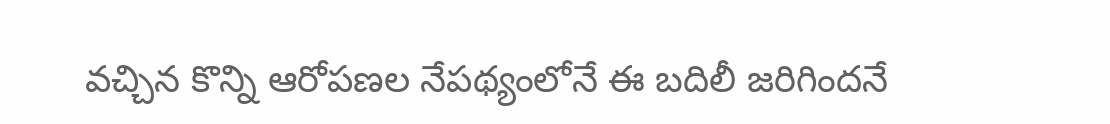వచ్చిన కొన్ని ఆరోపణల నేపథ్యంలోనే ఈ బదిలీ జరిగిందనే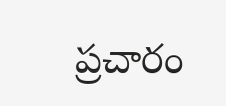ప్రచారం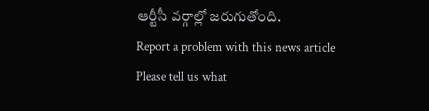ఆర్టీసీ వర్గాల్లో జరుగుతోంది.
Report a problem with this news article
Please tell us what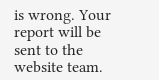is wrong. Your report will be sent to the website team.